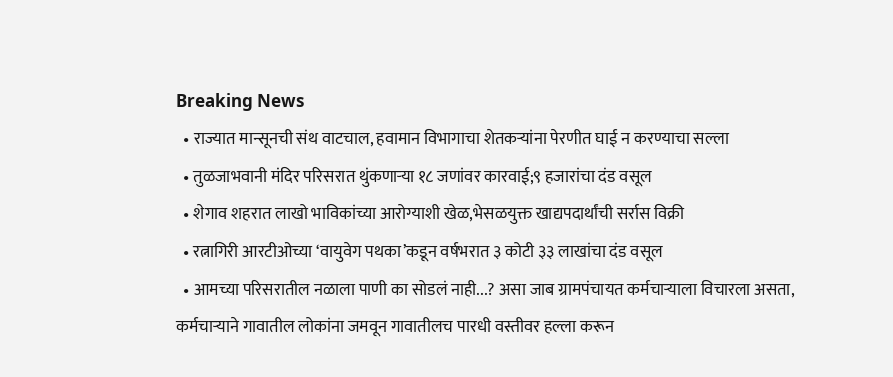Breaking News
  • राज्यात मान्सूनची संथ वाटचाल, हवामान विभागाचा शेतकऱ्यांना पेरणीत घाई न करण्याचा सल्ला
  • तुळजाभवानी मंदिर परिसरात थुंकणाऱ्या १८ जणांवर कारवाई;९ हजारांचा दंड वसूल
  • शेगाव शहरात लाखो भाविकांच्या आरोग्याशी खेळ,भेसळयुक्त खाद्यपदार्थांची सर्रास विक्री
  • रत्नागिरी आरटीओच्या ‘वायुवेग पथका’कडून वर्षभरात ३ कोटी ३३ लाखांचा दंड वसूल
  • आमच्या परिसरातील नळाला पाणी का सोडलं नाही...? असा जाब ग्रामपंचायत कर्मचाऱ्याला विचारला असता, कर्मचाऱ्याने गावातील लोकांना जमवून गावातीलच पारधी वस्तीवर हल्ला करून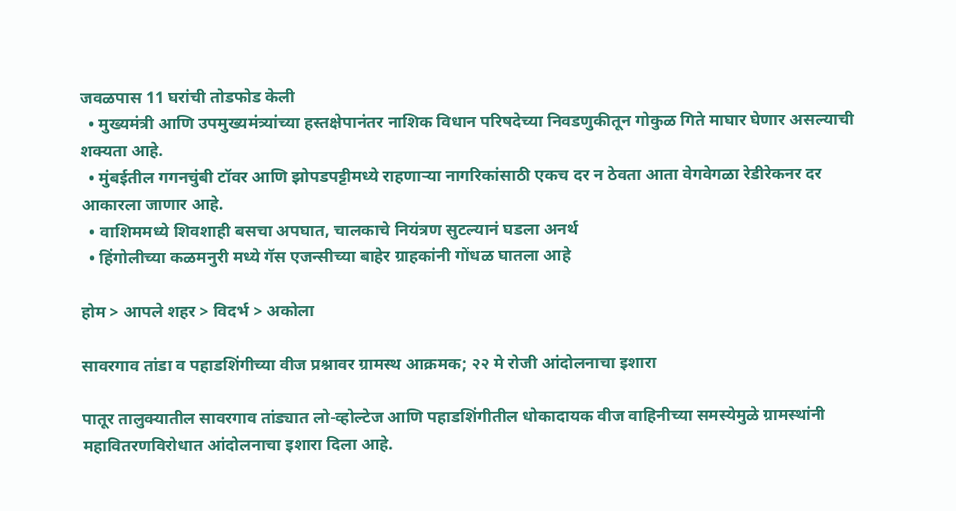जवळपास 11 घरांची तोडफोड केली
  • मुख्यमंत्री आणि उपमुख्यमंत्र्यांच्या हस्तक्षेपानंतर नाशिक विधान परिषदेच्या निवडणुकीतून गोकुळ गिते माघार घेणार असल्याची शक्यता आहे.
  • मुंबईतील गगनचुंबी टॉवर आणि झोपडपट्टीमध्ये राहणाऱ्या नागरिकांसाठी एकच दर न ठेवता आता वेगवेगळा रेडीरेकनर दर आकारला जाणार आहे.
  • वाशिममध्ये शिवशाही बसचा अपघात, चालकाचे नियंत्रण सुटल्यानं घडला अनर्थ
  • हिंगोलीच्या कळमनुरी मध्ये गॅस एजन्सीच्या बाहेर ग्राहकांनी गोंधळ घातला आहे

होम > आपले शहर > विदर्भ > अकोला

सावरगाव तांडा व पहाडशिंगीच्या वीज प्रश्नावर ग्रामस्थ आक्रमक; २२ मे रोजी आंदोलनाचा इशारा

पातूर तालुक्यातील सावरगाव तांड्यात लो-व्होल्टेज आणि पहाडशिंगीतील धोकादायक वीज वाहिनीच्या समस्येमुळे ग्रामस्थांनी महावितरणविरोधात आंदोलनाचा इशारा दिला आहे.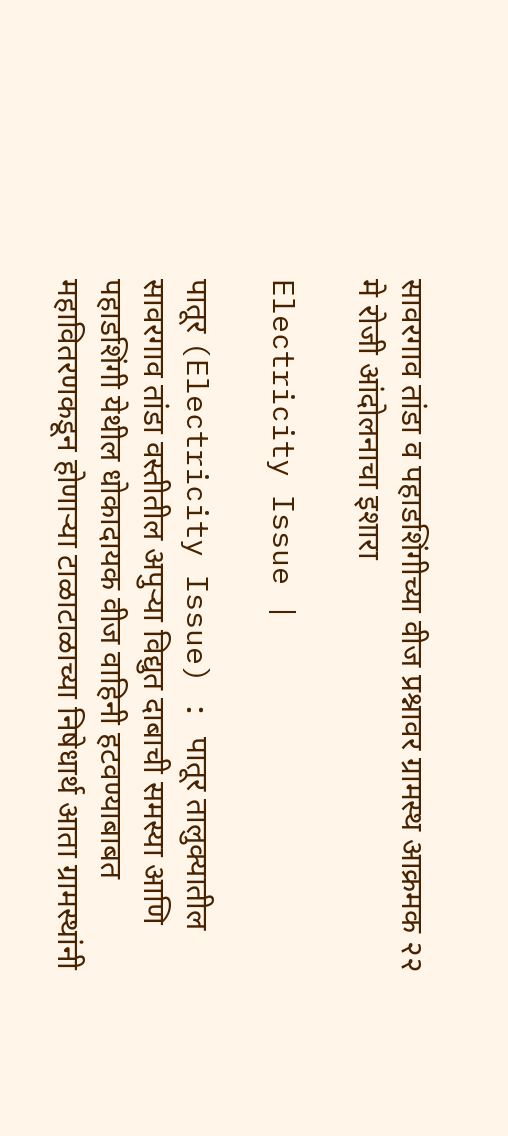सावरगाव तांडा व पहाडशिंगीच्या वीज प्रश्नावर ग्रामस्थ आक्रमक २२ मे रोजी आंदोलनाचा इशारा

Electricity Issue |

पातूर (Electricity Issue) : पातूर तालुक्यातील सावरगाव तांडा वस्तीतील अपुऱ्या विद्युत दाबाची समस्या आणि पहाडशिंगी येथील धोकादायक वीज वाहिनी हटवण्याबाबत महावितरणकडून होणाऱ्या टाळाटाळाच्या निषेधार्थ आता ग्रामस्थांनी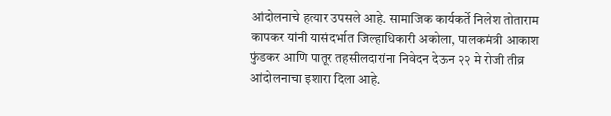आंदोलनाचे हत्यार उपसले आहे. सामाजिक कार्यकर्ते निलेश तोताराम कापकर यांनी यासंदर्भात जिल्हाधिकारी अकोला, पालकमंत्री आकाश फुंडकर आणि पातूर तहसीलदारांना निवेदन देऊन २२ मे रोजी तीव्र आंदोलनाचा इशारा दिला आहे.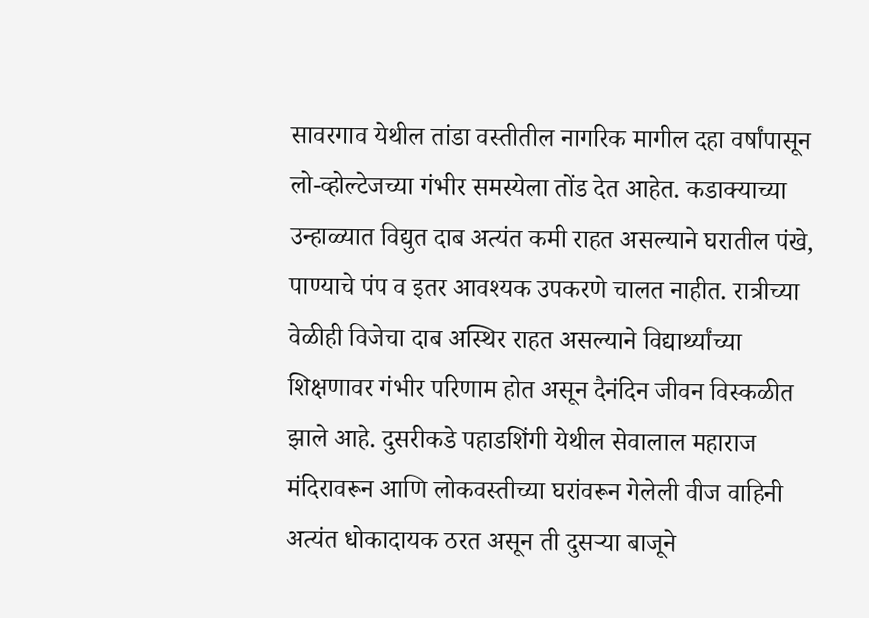सावरगाव येथील तांडा वस्तीतील नागरिक मागील दहा वर्षांपासून लो-व्होल्टेजच्या गंभीर समस्येला तोंड देत आहेत. कडाक्याच्या उन्हाळ्यात विद्युत दाब अत्यंत कमी राहत असल्याने घरातील पंखे, पाण्याचे पंप व इतर आवश्यक उपकरणे चालत नाहीत. रात्रीच्या वेळीही विजेचा दाब अस्थिर राहत असल्याने विद्यार्थ्यांच्या शिक्षणावर गंभीर परिणाम होत असून दैनंदिन जीवन विस्कळीत झाले आहे. दुसरीकडे पहाडशिंगी येथील सेवालाल महाराज मंदिरावरून आणि लोकवस्तीच्या घरांवरून गेलेली वीज वाहिनी अत्यंत धोकादायक ठरत असून ती दुसऱ्या बाजूने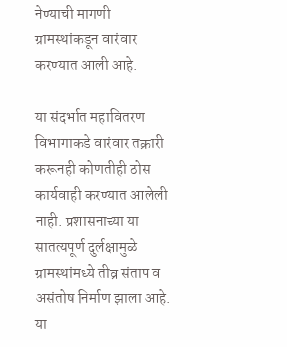नेण्याची मागणी ग्रामस्थांकडून वारंवार करण्यात आली आहे.

या संदर्भात महावितरण विभागाकडे वारंवार तक्रारी करूनही कोणतीही ठोस कार्यवाही करण्यात आलेली नाही. प्रशासनाच्या या सातत्यपूर्ण दुर्लक्षामुळे ग्रामस्थांमध्ये तीव्र संताप व असंतोष निर्माण झाला आहे. या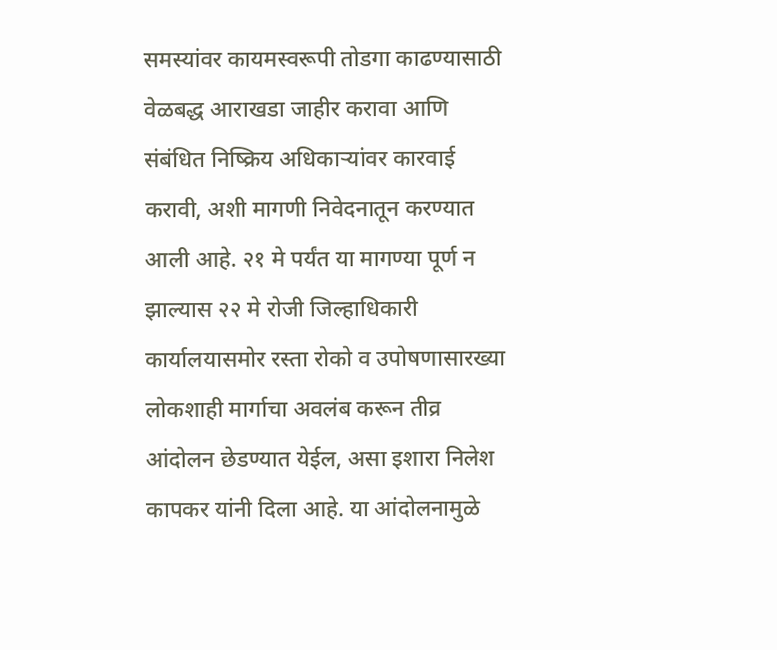समस्यांवर कायमस्वरूपी तोडगा काढण्यासाठी वेळबद्ध आराखडा जाहीर करावा आणि संबंधित निष्क्रिय अधिकाऱ्यांवर कारवाई करावी, अशी मागणी निवेदनातून करण्यात आली आहे. २१ मे पर्यंत या मागण्या पूर्ण न झाल्यास २२ मे रोजी जिल्हाधिकारी कार्यालयासमोर रस्ता रोको व उपोषणासारख्या लोकशाही मार्गाचा अवलंब करून तीव्र आंदोलन छेडण्यात येईल, असा इशारा निलेश कापकर यांनी दिला आहे. या आंदोलनामुळे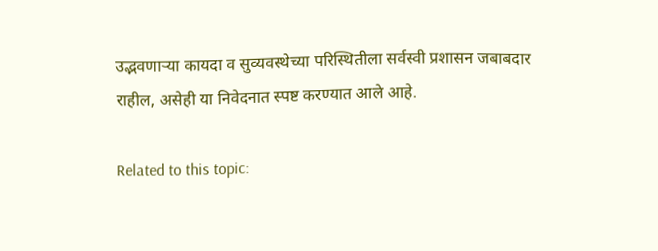उद्भवणाऱ्या कायदा व सुव्यवस्थेच्या परिस्थितीला सर्वस्वी प्रशासन जबाबदार राहील, असेही या निवेदनात स्पष्ट करण्यात आले आहे.

Related to this topic: